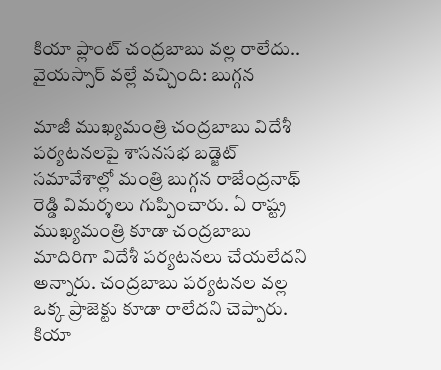కియా ప్లాంట్ చంద్రబాబు వల్ల రాలేదు.. వైయస్సార్ వల్లే వచ్చింది: బుగ్గన

మాజీ ముఖ్యమంత్రి చంద్రబాబు విదేశీ పర్యటనలపై శాసనసభ బడ్జెట్ సమావేశాల్లో మంత్రి బుగ్గన రాజేంద్రనాథ్ రెడ్డి విమర్శలు గుప్పించారు. ఏ రాష్ట్ర ముఖ్యమంత్రి కూడా చంద్రబాబు మాదిరిగా విదేశీ పర్యటనలు చేయలేదని అన్నారు. చంద్రబాబు పర్యటనల వల్ల ఒక్క ప్రాజెక్టు కూడా రాలేదని చెప్పారు. కియా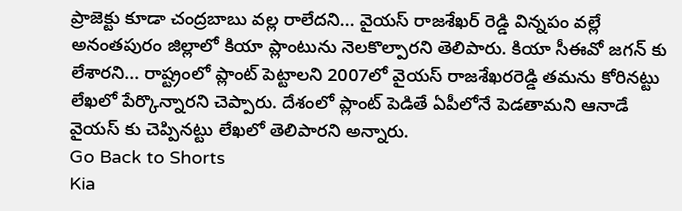ప్రాజెక్టు కూడా చంద్రబాబు వల్ల రాలేదని... వైయస్ రాజశేఖర్ రెడ్డి విన్నపం వల్లే అనంతపురం జిల్లాలో కియా ప్లాంటును నెలకొల్పారని తెలిపారు. కియా సీఈవో జగన్ కు లేశారని... రాష్ట్రంలో ప్లాంట్ పెట్టాలని 2007లో వైయస్ రాజశేఖరరెడ్డి తమను కోరినట్టు లేఖలో పేర్కొన్నారని చెప్పారు. దేశంలో ప్లాంట్ పెడితే ఏపీలోనే పెడతామని ఆనాడే వైయస్ కు చెప్పినట్టు లేఖలో తెలిపారని అన్నారు.
Go Back to Shorts
Kia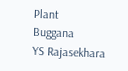Plant
Buggana
YS Rajasekhara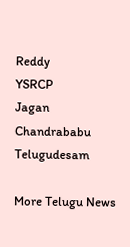Reddy
YSRCP
Jagan
Chandrababu
Telugudesam

More Telugu News